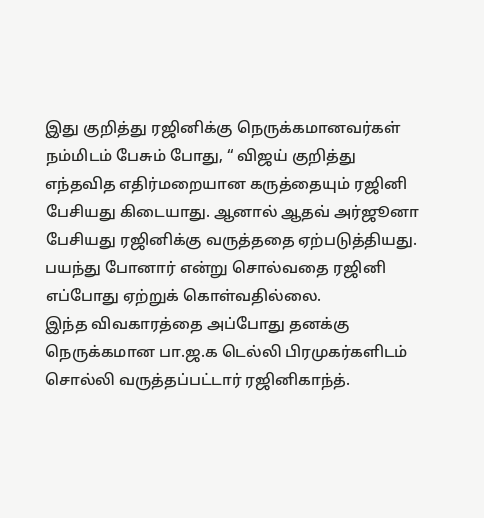இது குறித்து ரஜினிக்கு நெருக்கமானவர்கள் நம்மிடம் பேசும் போது, “ விஜய் குறித்து எந்தவித எதிர்மறையான கருத்தையும் ரஜினி பேசியது கிடையாது. ஆனால் ஆதவ் அர்ஜூனா பேசியது ரஜினிக்கு வருத்ததை ஏற்படுத்தியது. பயந்து போனார் என்று சொல்வதை ரஜினி எப்போது ஏற்றுக் கொள்வதில்லை.
இந்த விவகாரத்தை அப்போது தனக்கு நெருக்கமான பா.ஜ.க டெல்லி பிரமுகர்களிடம் சொல்லி வருத்தப்பட்டார் ரஜினிகாந்த்.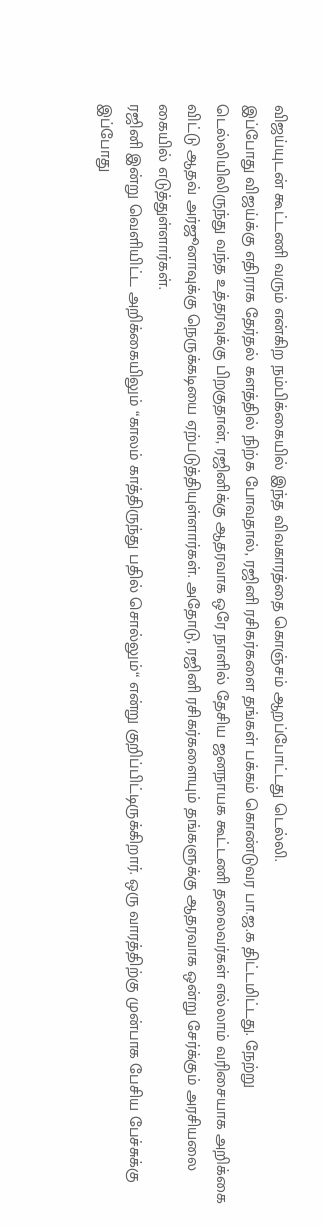விஜய்யுடன் கூட்டணி வரும் என்கிற நம்பிக்கையில் இந்த விவகாரத்தை கொஞ்சம் ஆறப்போட்டது டெல்லி.
இப்போது விஜய்க்கு எதிராக தேர்தல் களத்தில் நிற்க போவதால், ரஜினி ரசிகர்களை தங்கள் பக்கம் கொண்டுவர பா.ஜ.க திட்டமிட்டது. நேற்று டெல்லியிலிருந்து வந்த உத்தரவுக்கு பிறகுதான், ரஜினிக்கு ஆதரவாக ஒரே நாளில் தேசிய ஜனநாயக கூட்டணி தலைவர்கள் எல்லாம் வரிசையாக அறிக்கை விட்டு ஆதவ் அர்ஜூனாவுக்கு நெருக்கடியை ஏற்படுத்தியுள்ளார்கள். அதோடு, ரஜினி ரசிகர்களையும் தங்களுக்கு ஆதரவாக ஒன்று சேர்க்கும் அரசியலை கையில் எடுத்துள்ளார்கள்.
ரஜினி இன்று வெளியிட்ட அறிக்கையிலும் “காலம் காத்திருந்து பதில் சொல்லும்“ என்று குறிப்பிட்டிருக்கிறார். ஒரு வாரத்திற்கு முன்பாக பேசிய பேச்சுக்கு இப்போது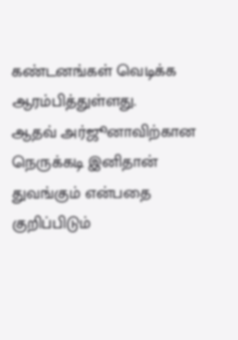கண்டனங்கள் வெடிக்க ஆரம்பித்துள்ளது.
ஆதவ் அர்ஜூனாவிற்கான நெருக்கடி இனிதான் துவங்கும் என்பதை குறிப்பிடும்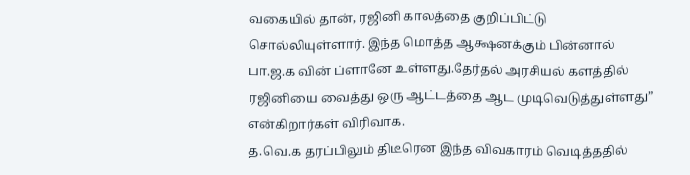வகையில் தான், ரஜினி காலத்தை குறிப்பிட்டு சொல்லியுள்ளார். இந்த மொத்த ஆக்ஷனக்கும் பின்னால் பா.ஜ.க வின் ப்ளானே உள்ளது.தேர்தல் அரசியல் களத்தில் ரஜினியை வைத்து ஒரு ஆட்டத்தை ஆட முடிவெடுத்துள்ளது” என்கிறார்கள் விரிவாக.
த.வெ.க தரப்பிலும் திடீரென இந்த விவகாரம் வெடித்ததில்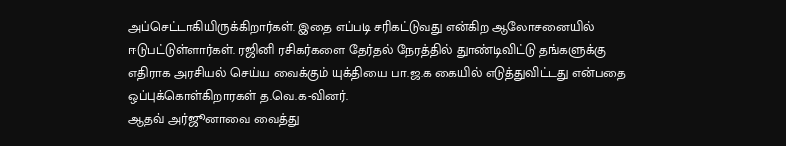அப்செட்டாகியிருக்கிறார்கள். இதை எப்படி சரிகட்டுவது என்கிற ஆலோசனையில் ஈடுபட்டுள்ளார்கள். ரஜினி ரசிகர்களை தேர்தல் நேரத்தில் துாண்டிவிட்டு தங்களுக்கு எதிராக அரசியல் செய்ய வைக்கும் யுக்தியை பா.ஜ.க கையில் எடுத்துவிட்டது என்பதை ஒப்புக்கொள்கிறாரகள் த.வெ.க-வினர்.
ஆதவ் அர்ஜூனாவை வைத்து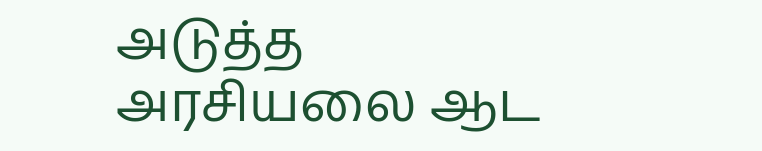அடுத்த அரசியலை ஆட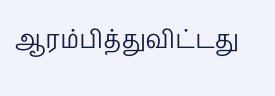ஆரம்பித்துவிட்டது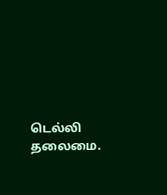டெல்லி தலைமை.